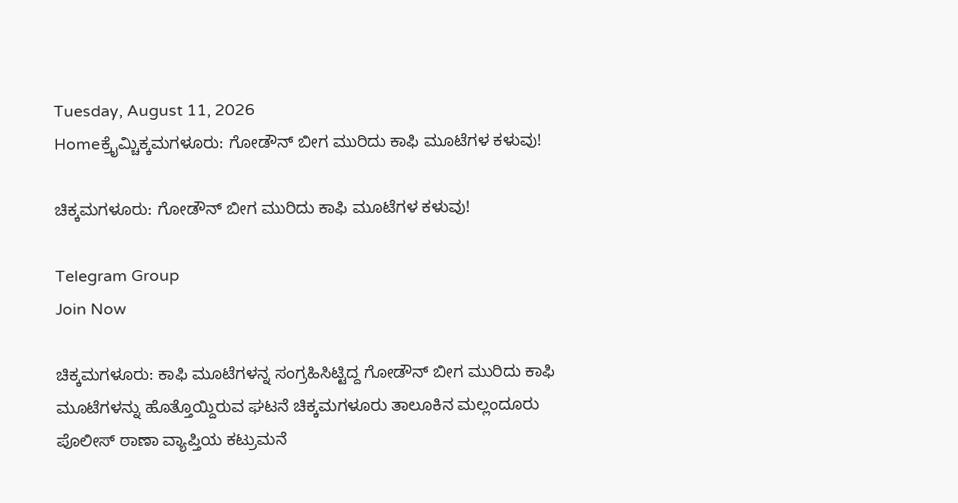Tuesday, August 11, 2026
Homeಕ್ರೈಮ್ಚಿಕ್ಕಮಗಳೂರು: ಗೋಡೌನ್ ಬೀಗ ಮುರಿದು ಕಾಫಿ ಮೂಟೆಗಳ ಕಳುವು!

ಚಿಕ್ಕಮಗಳೂರು: ಗೋಡೌನ್ ಬೀಗ ಮುರಿದು ಕಾಫಿ ಮೂಟೆಗಳ ಕಳುವು!

Telegram Group
Join Now

ಚಿಕ್ಕಮಗಳೂರು: ಕಾಫಿ ಮೂಟೆಗಳನ್ನ ಸಂಗ್ರಹಿಸಿಟ್ಟಿದ್ದ ಗೋಡೌನ್ ಬೀಗ ಮುರಿದು ಕಾಫಿ ಮೂಟೆಗಳನ್ನು ಹೊತ್ತೊಯ್ದಿರುವ ಘಟನೆ ಚಿಕ್ಕಮಗಳೂರು ತಾಲೂಕಿನ ಮಲ್ಲಂದೂರು ಪೊಲೀಸ್ ಠಾಣಾ ವ್ಯಾಪ್ತಿಯ ಕಟ್ರುಮನೆ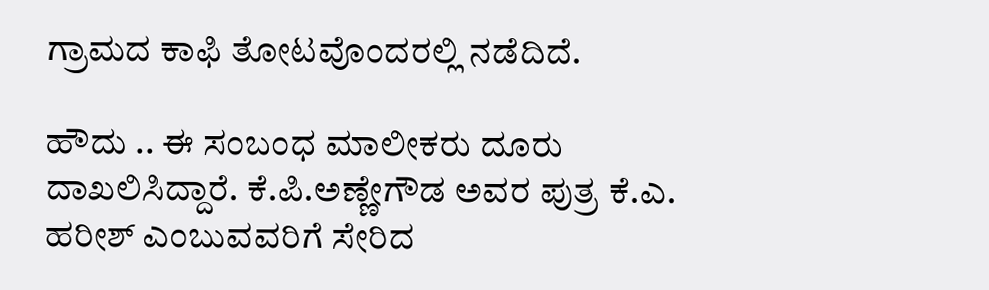ಗ್ರಾಮದ ಕಾಫಿ ತೋಟವೊಂದರಲ್ಲಿ ನಡೆದಿದೆ.

ಹೌದು .. ಈ ಸಂಬಂಧ ಮಾಲೀಕರು ದೂರು ದಾಖಲಿಸಿದ್ದಾರೆ. ಕೆ.ಪಿ.ಅಣ್ಣೇಗೌಡ ಅವರ ಪುತ್ರ ಕೆ.ಎ. ಹರೀಶ್‌ ಎಂಬುವವರಿಗೆ ಸೇರಿದ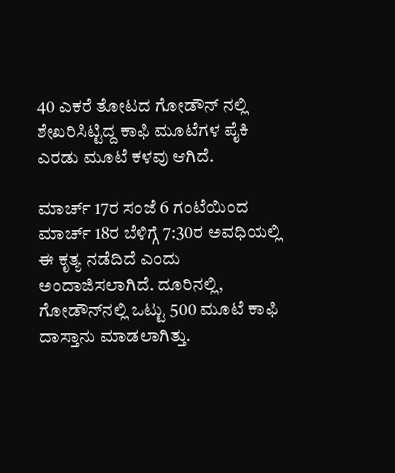40 ಎಕರೆ ತೋಟದ ಗೋಡೌನ್‌ ನಲ್ಲಿ ಶೇಖರಿಸಿಟ್ಟಿದ್ದ ಕಾಫಿ ಮೂಟೆಗಳ ಪೈಕಿ ಎರಡು ಮೂಟೆ ಕಳವು ಆಗಿದೆ.

ಮಾರ್ಚ್ 17ರ ಸಂಜೆ 6 ಗಂಟೆಯಿಂದ ಮಾರ್ಚ್ 18ರ ಬೆಳಿಗ್ಗೆ 7:30ರ ಅವಧಿಯಲ್ಲಿ ಈ ಕೃತ್ಯ ನಡೆದಿದೆ ಎಂದು ಅಂದಾಜಿಸಲಾಗಿದೆ. ದೂರಿನಲ್ಲಿ, ಗೋಡೌನ್‌ನಲ್ಲಿ ಒಟ್ಟು 500 ಮೂಟೆ ಕಾಫಿ ದಾಸ್ತಾನು ಮಾಡಲಾಗಿತ್ತು.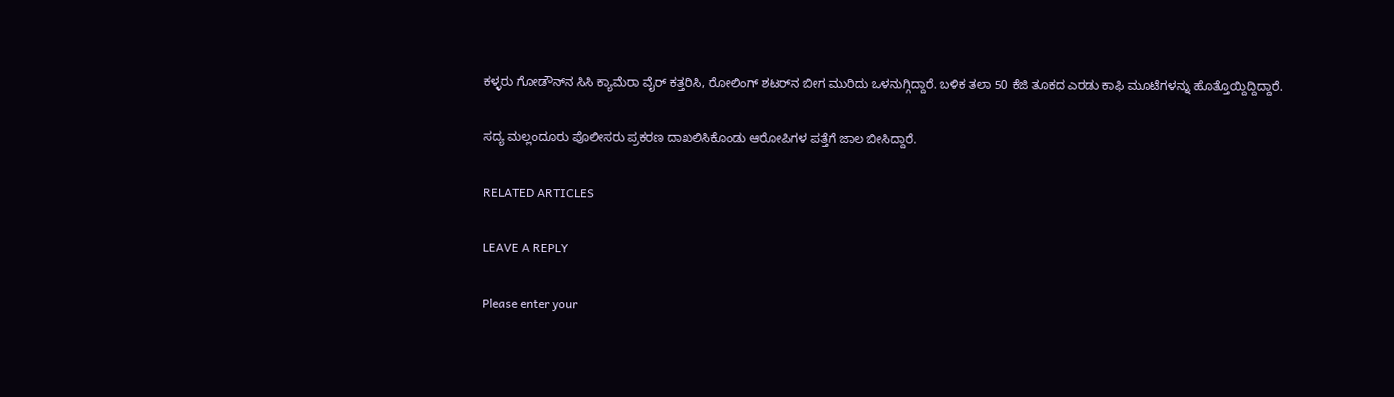ಕಳ್ಳರು ಗೋಡೌನ್‌ನ ಸಿಸಿ ಕ್ಯಾಮೆರಾ ವೈರ್ ಕತ್ತರಿಸಿ, ರೋಲಿಂಗ್ ಶಟರ್‌ನ ಬೀಗ ಮುರಿದು ಒಳನುಗ್ಗಿದ್ದಾರೆ. ಬಳಿಕ ತಲಾ 50 ಕೆಜಿ ತೂಕದ ಎರಡು ಕಾಫಿ ಮೂಟೆಗಳನ್ನು ಹೊತ್ತೊಯ್ದಿದ್ದಿದ್ದಾರೆ.

ಸದ್ಯ ಮಲ್ಲಂದೂರು ಪೊಲೀಸರು ಪ್ರಕರಣ ದಾಖಲಿಸಿಕೊಂಡು ಆರೋಪಿಗಳ ಪತ್ತೆಗೆ ಜಾಲ ಬೀಸಿದ್ದಾರೆ.

RELATED ARTICLES

LEAVE A REPLY

Please enter your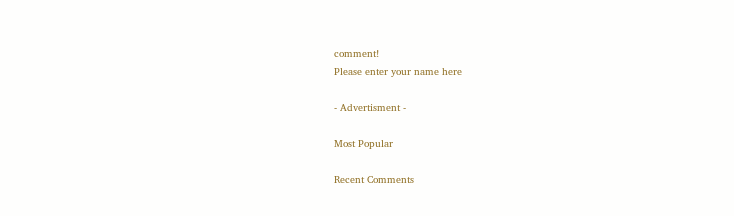comment!
Please enter your name here

- Advertisment -

Most Popular

Recent Comments